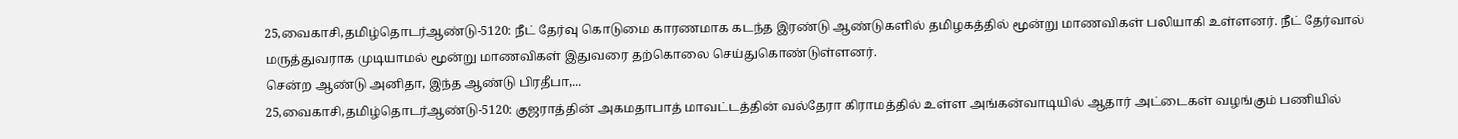25,வைகாசி,தமிழ்தொடர்ஆண்டு-5120: நீட் தேர்வு கொடுமை காரணமாக கடந்த இரண்டு ஆண்டுகளில் தமிழகத்தில் மூன்று மாணவிகள் பலியாகி உள்ளனர். நீட் தேர்வால் மருத்துவராக முடியாமல் மூன்று மாணவிகள் இதுவரை தற்கொலை செய்துகொண்டுள்ளனர்.
சென்ற ஆண்டு அனிதா, இந்த ஆண்டு பிரதீபா,...
25,வைகாசி,தமிழ்தொடர்ஆண்டு-5120: குஜராத்தின் அகமதாபாத் மாவட்டத்தின் வல்தேரா கிராமத்தில் உள்ள அங்கன்வாடியில் ஆதார் அட்டைகள் வழங்கும் பணியில்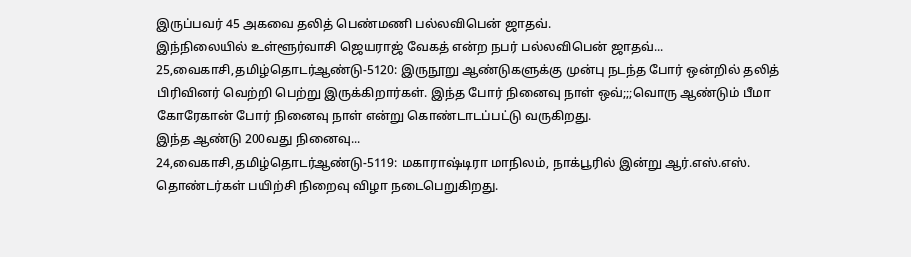இருப்பவர் 45 அகவை தலித் பெண்மணி பல்லவிபென் ஜாதவ்.
இந்நிலையில் உள்ளூர்வாசி ஜெயராஜ் வேகத் என்ற நபர் பல்லவிபென் ஜாதவ்...
25,வைகாசி,தமிழ்தொடர்ஆண்டு-5120: இருநூறு ஆண்டுகளுக்கு முன்பு நடந்த போர் ஒன்றில் தலித் பிரிவினர் வெற்றி பெற்று இருக்கிறார்கள். இந்த போர் நினைவு நாள் ஒவ்;;;வொரு ஆண்டும் பீமா கோரேகான் போர் நினைவு நாள் என்று கொண்டாடப்பட்டு வருகிறது.
இந்த ஆண்டு 200வது நினைவு...
24,வைகாசி,தமிழ்தொடர்ஆண்டு-5119: மகாராஷ்டிரா மாநிலம், நாக்பூரில் இன்று ஆர்.எஸ்.எஸ். தொண்டர்கள் பயிற்சி நிறைவு விழா நடைபெறுகிறது.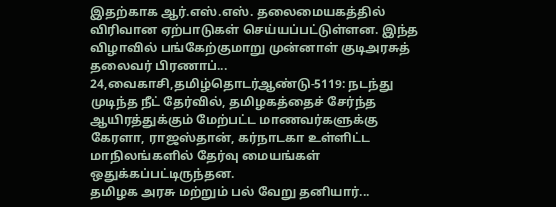இதற்காக ஆர்.எஸ்.எஸ். தலைமையகத்தில் விரிவான ஏற்பாடுகள் செய்யப்பட்டுள்ளன. இந்த விழாவில் பங்கேற்குமாறு முன்னாள் குடிஅரசுத் தலைவர் பிரணாப்...
24,வைகாசி,தமிழ்தொடர்ஆண்டு-5119: நடந்து முடிந்த நீட் தேர்வில், தமிழகத்தைச் சேர்ந்த ஆயிரத்துக்கும் மேற்பட்ட மாணவர்களுக்கு கேரளா, ராஜஸ்தான், கர்நாடகா உள்ளிட்ட மாநிலங்களில் தேர்வு மையங்கள் ஒதுக்கப்பட்டிருந்தன.
தமிழக அரசு மற்றும் பல் வேறு தனியார்...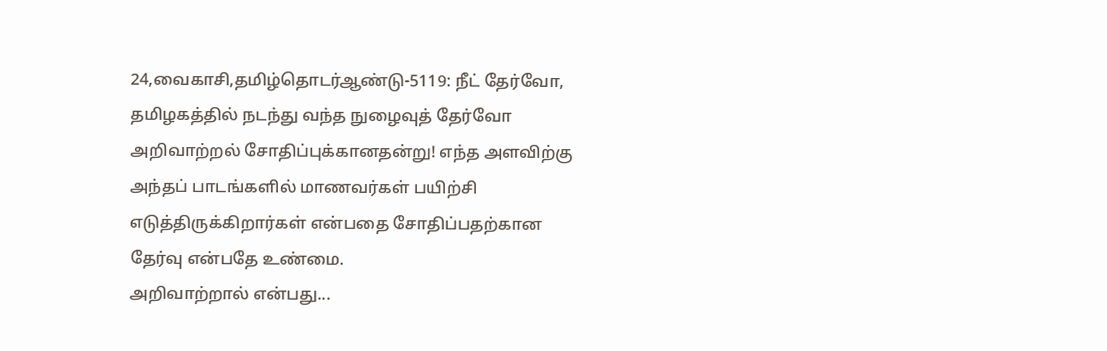24,வைகாசி,தமிழ்தொடர்ஆண்டு-5119: நீட் தேர்வோ, தமிழகத்தில் நடந்து வந்த நுழைவுத் தேர்வோ அறிவாற்றல் சோதிப்புக்கானதன்று! எந்த அளவிற்கு அந்தப் பாடங்களில் மாணவர்கள் பயிற்சி எடுத்திருக்கிறார்கள் என்பதை சோதிப்பதற்கான தேர்வு என்பதே உண்மை.
அறிவாற்றால் என்பது...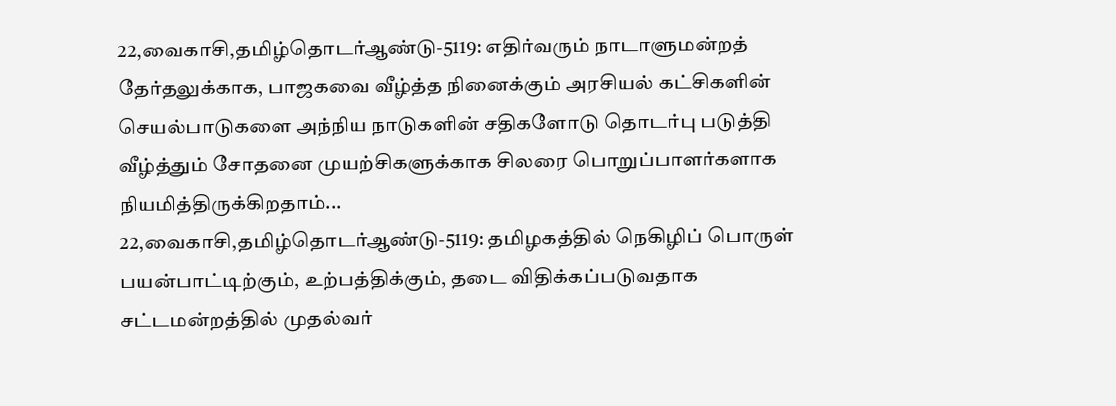22,வைகாசி,தமிழ்தொடர்ஆண்டு-5119: எதிர்வரும் நாடாளுமன்றத் தேர்தலுக்காக, பாஜகவை வீழ்த்த நினைக்கும் அரசியல் கட்சிகளின் செயல்பாடுகளை அந்நிய நாடுகளின் சதிகளோடு தொடர்பு படுத்தி வீழ்த்தும் சோதனை முயற்சிகளுக்காக சிலரை பொறுப்பாளர்களாக நியமித்திருக்கிறதாம்...
22,வைகாசி,தமிழ்தொடர்ஆண்டு-5119: தமிழகத்தில் நெகிழிப் பொருள் பயன்பாட்டிற்கும், உற்பத்திக்கும், தடை விதிக்கப்படுவதாக சட்டமன்றத்தில் முதல்வர்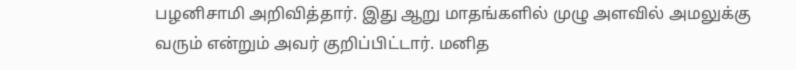பழனிசாமி அறிவித்தார். இது ஆறு மாதங்களில் முழு அளவில் அமலுக்கு வரும் என்றும் அவர் குறிப்பிட்டார். மனித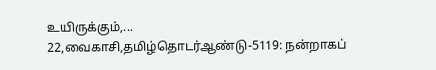உயிருக்கும்,...
22,வைகாசி,தமிழ்தொடர்ஆண்டு-5119: நன்றாகப்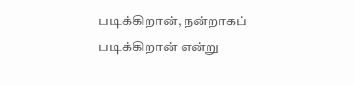படிக்கிறான், நன்றாகப் படிக்கிறான் என்று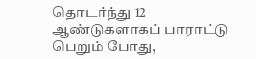தொடர்ந்து 12 ஆண்டுகளாகப் பாராட்டு பெறும் போது,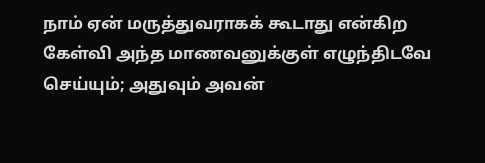நாம் ஏன் மருத்துவராகக் கூடாது என்கிற கேள்வி அந்த மாணவனுக்குள் எழுந்திடவே செய்யும்; அதுவும் அவன்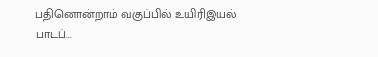பதினொன்றாம் வகுப்பில் உயிரிஇயல் பாடப்...